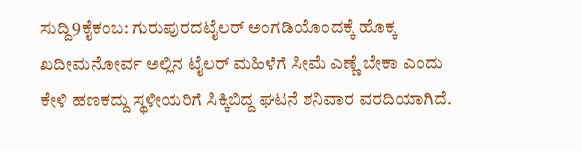ಸುದ್ದಿ9ಕೈಕಂಬ: ಗುರುಪುರದಟೈಲರ್ ಅಂಗಡಿಯೊಂದಕ್ಕೆ ಹೊಕ್ಕ ಖದೀಮನೋರ್ವ ಅಲ್ಲಿನ ಟೈಲರ್ ಮಹಿಳೆಗೆ ಸೀಮೆ ಎಣ್ಣೆ ಬೇಕಾ ಎಂದು ಕೇಳಿ ಹಣಕದ್ದು ಸ್ಥಳೀಯರಿಗೆ ಸಿಕ್ಕಿಬಿದ್ದ ಘಟನೆ ಶನಿವಾರ ವರದಿಯಾಗಿದೆ.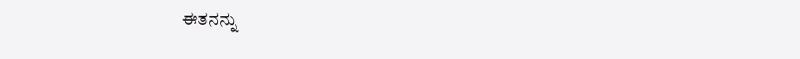ಈತನನ್ನು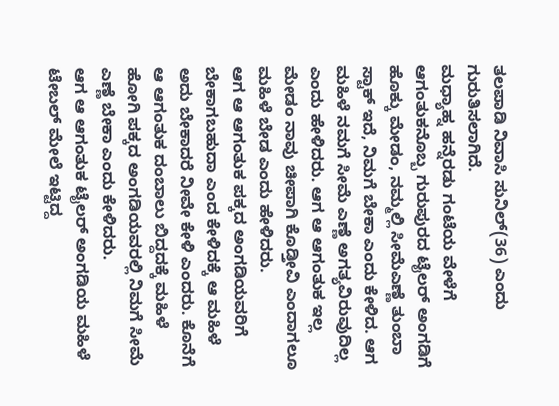ತಲಪಾಡಿ ನಿವಾಸಿ ಸುನಿಲ್(36) ಎಂದು ಗುರುತಿಸಲಾಗಿದೆ.
ಮಧ್ಯಾಹ್ನ ಹನ್ನೆರಡು ಗಂಟೆಯ ವೇಳೆಗೆ ಆಗಂತುಕನೊಬ್ಬ ಗುರುಪುರದ ಟೈಲರ್ ಅಂಗಡಿಗೆ ಹೊಕ್ಕು ಮೇಡಂ, ನಮ್ಮಲ್ಲಿ ಸೀಮೆಎಣ್ಣೆ ತುಂಬಾ ಸ್ಟಾಕ್ ಇದೆ, ನಿಮಗೆ ಬೇಕಾ ಎಂದು ಕೇಳಿದ. ಆಗ ಮಹಿಳೆ ನಮಗೆ ಸೀಮೆ ಎಣ್ಣೆ ಅಗತ್ಯವಿರುವುದಿಲ್ಲ ಎಂದು ಹೇಳಿದರು. ಆಗ ಆ ಆಗಂತುಕ ಇಲ್ಲ ಮೇಡಂ ನಾವು ಚೀಪಾಗಿ ಕೊಡ್ತೀವಿ ಎಂದಾಗಲೂ ಮಹಿಳೆ ಬೇಡ ಎಂದು ಹೇಳಿದರು.
ಆಗ ಆ ಆಗಂತುಕ ಪಕ್ಕದ ಅಂಗಡಿಯವರಿಗೆ ಬೇಕಾಗಬಹುದಾ ಎಂದ ಕೇಳಿದಕ್ಕೆ ಆ ಮಹಿಳೆ ಅದು ಬೇಕಾದರೆ ನೀವೇ ಕೇಳಿ ಎಂದರು. ಕೊನೆಗೆ ಆ ಆಗಂತುಕ ದಂಬಾಲು ಬಿದ್ದದಕ್ಕೆ ಮಹಿಳೆ ಹೋಗಿ ಪಕ್ಕದ ಅಂಗಡಿಯವರಲ್ಲಿ ನಿಮಗೆ ಸೀಮೆ ಎಣ್ಣೆ ಬೇಕಾ ಎಂದು ಕೇಳಿದರು.
ಆಗ ಆ ಆಗಂತುಕ ಟೈಲರ್ ಅಂಗಡಿಯ ಮಹಿಳೆ ಟೇಬಲ್ ಮೇಲೆ ಇಟ್ಟಿದ್ದ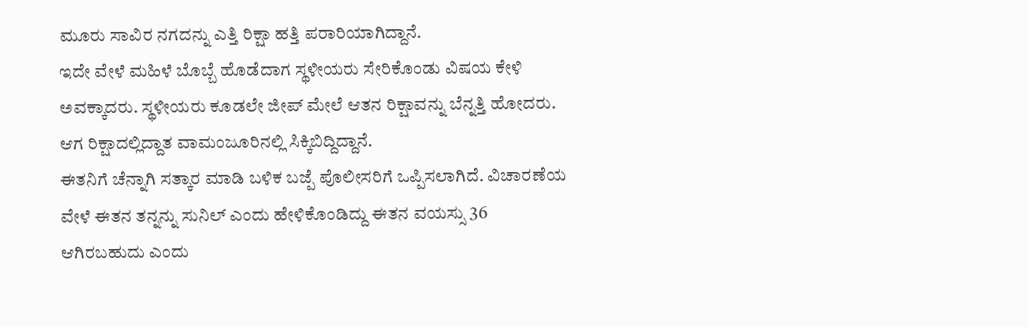ಮೂರು ಸಾವಿರ ನಗದನ್ನು ಎತ್ತಿ ರಿಕ್ಷಾ ಹತ್ತಿ ಪರಾರಿಯಾಗಿದ್ದಾನೆ.
ಇದೇ ವೇಳೆ ಮಹಿಳೆ ಬೊಬ್ಬೆ ಹೊಡೆದಾಗ ಸ್ಥಳೀಯರು ಸೇರಿಕೊಂಡು ವಿಷಯ ಕೇಳಿ ಅವಕ್ಕಾದರು. ಸ್ಥಳೀಯರು ಕೂಡಲೇ ಜೀಪ್ ಮೇಲೆ ಆತನ ರಿಕ್ಷಾವನ್ನು ಬೆನ್ನತ್ತಿ ಹೋದರು. ಆಗ ರಿಕ್ಷಾದಲ್ಲಿದ್ದಾತ ವಾಮಂಜೂರಿನಲ್ಲಿ ಸಿಕ್ಕಿಬಿದ್ದಿದ್ದಾನೆ.
ಈತನಿಗೆ ಚೆನ್ನಾಗಿ ಸತ್ಕಾರ ಮಾಡಿ ಬಳಿಕ ಬಜ್ಪೆ ಪೊಲೀಸರಿಗೆ ಒಪ್ಪಿಸಲಾಗಿದೆ. ವಿಚಾರಣೆಯ ವೇಳೆ ಈತನ ತನ್ನನ್ನು ಸುನಿಲ್ ಎಂದು ಹೇಳಿಕೊಂಡಿದ್ದು ಈತನ ವಯಸ್ಸು 36 ಆಗಿರಬಹುದು ಎಂದು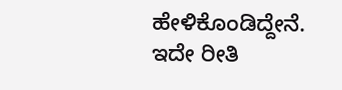ಹೇಳಿಕೊಂಡಿದ್ದೇನೆ.
ಇದೇ ರೀತಿ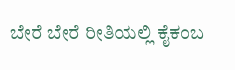ಬೇರೆ ಬೇರೆ ರೀತಿಯಲ್ಲಿ ಕೈಕಂಬ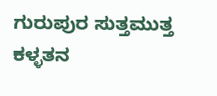ಗುರುಪುರ ಸುತ್ತಮುತ್ತ ಕಳ್ಳತನ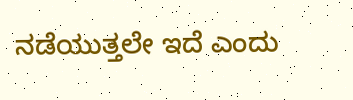ನಡೆಯುತ್ತಲೇ ಇದೆ ಎಂದು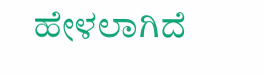ಹೇಳಲಾಗಿದೆ